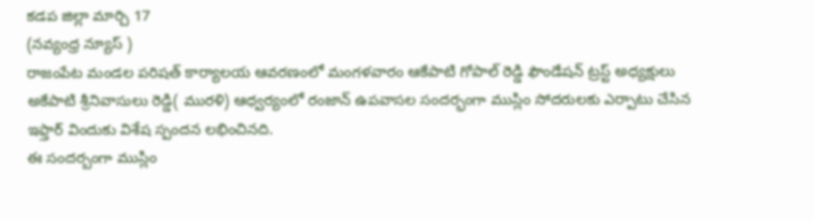కడప జిల్లా మార్చి 17
(నవ్యంధ్ర న్యూస్ )
రాజంపేట మండల పరిషత్ కార్యాలయ ఆవరణంలో మంగళవారం ఆకేపాటి గోపాల్ రెడ్డి ఫౌండేషన్ ట్రస్ట్ అధ్యక్షులు అకేపాటి శ్రీనివాసులు రెడ్డి( మురళి) ఆధ్వర్యంలో రంజాన్ ఉపవాసల సందర్భంగా ముస్లిం సోదరులకు ఎర్పాటు చేసిన ఇఫ్తార్ విందుకు విశేష స్పందన లభించినది.
ఈ సందర్బంగా ముస్లిం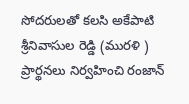సోదరులతో కలసి అకేపాటి శ్రీనివాసుల రెడ్డి (మురళి )
ప్రార్థనలు నిర్వహించి రంజాన్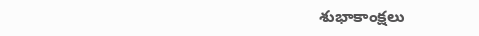శుభాకాంక్షలు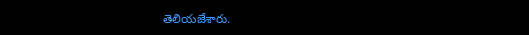తెలియజేశారు.